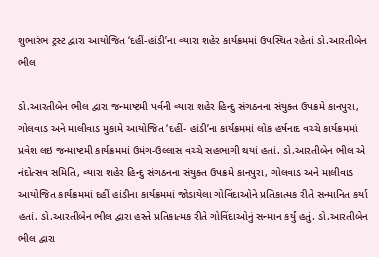શુભારંભ ટ્રસ્ટ દ્વારા આયોજિત ‘દહીં-હાંડી’ના વ્યારા શહેર કાર્યક્રમમાં ઉપસ્થિત રહેતાં ડો.આરતીબેન ભીલ

ડો.આરતીબેન ભીલ દ્વારા જન્માષ્ટમી પર્વની વ્યારા શહેર હિન્દુ સંગઠનના સંયુક્ત ઉપક્રમે કાનપુરા, ગોલવાડ અને માલીવાડ મુકામે આયોજિત ‘દહીં- હાંડી’ના કાર્યક્રમમાં લોક હર્ષનાદ વચ્ચે કાર્યક્રમમાં પ્રવેશ લઇ જન્માષ્ટમી કાર્યક્રમમાં ઉમંગ-ઉલ્લાસ વચ્ચે સહભાગી થયાં હતાં. ડો.આરતીબેન ભીલ એ નંદોત્સવ સમિતિ, વ્યારા શહેર હિન્દુ સંગઠનના સંયુક્ત ઉપક્રમે કાનપુરા, ગોલવાડ અને માલીવાડ આયોજિત કાર્યક્રમમાં દહીં હાંડીના કાર્યક્રમમાં જોડાયેલા ગોવિંદાઓને પ્રતિકાત્મક રીતે સન્માનિત કર્યા હતાં. ડો.આરતીબેન ભીલ દ્વારા હસ્તે પ્રતિકાત્મક રીતે ગોવિંદાઓનું સન્માન કર્યું હતું. ડો.આરતીબેન ભીલ દ્વારા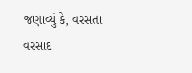જણાવ્યું કે, વરસતા વરસાદ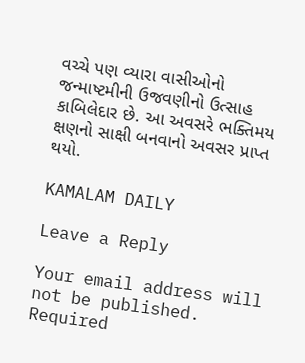વચ્ચે પણ વ્યારા વાસીઓનો જન્માષ્ટમીની ઉજવણીનો ઉત્સાહ કાબિલેદાર છે. આ અવસરે ભક્તિમય ક્ષણનો સાક્ષી બનવાનો અવસર પ્રાપ્ત થયો.

KAMALAM DAILY

Leave a Reply

Your email address will not be published. Required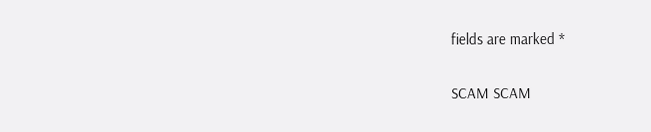fields are marked *

SCAM SCAM